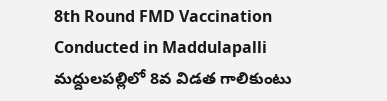8th Round FMD Vaccination Conducted in Maddulapalli
మద్దులపల్లిలో 8వ విడత గాలికుంటు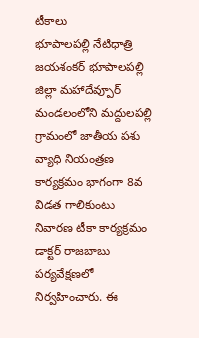టీకాలు
భూపాలపల్లి నేటిధాత్రి
జయశంకర్ భూపాలపల్లి జిల్లా మహాదేవ్పూర్ మండలంలోని మద్దులపల్లి గ్రామంలో జాతీయ పశు వ్యాధి నియంత్రణ కార్యక్రమం భాగంగా 8వ విడత గాలికుంటు నివారణ టీకా కార్యక్రమం డాక్టర్ రాజబాబు పర్యవేక్షణలో నిర్వహించారు. ఈ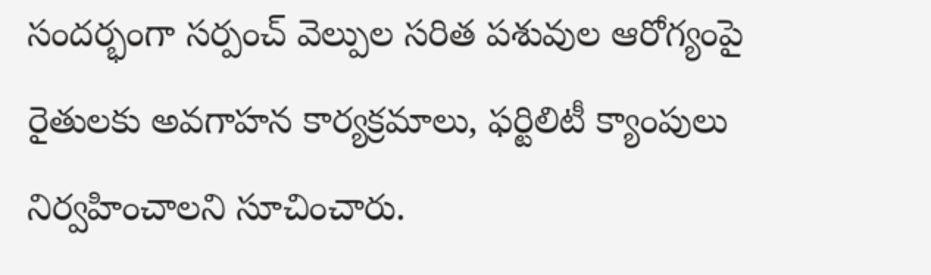సందర్భంగా సర్పంచ్ వెల్పుల సరిత పశువుల ఆరోగ్యంపై రైతులకు అవగాహన కార్యక్రమాలు, ఫర్టిలిటీ క్యాంపులు నిర్వహించాలని సూచించారు.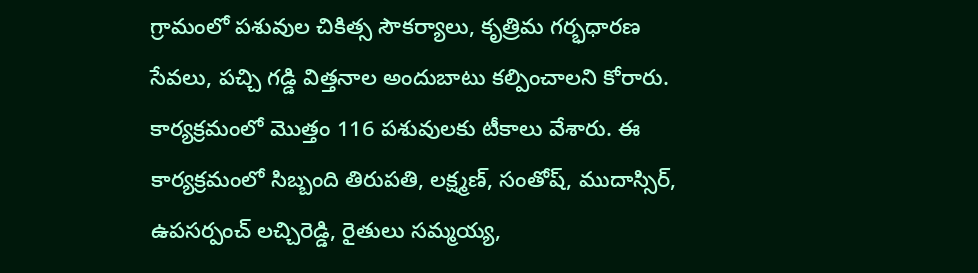గ్రామంలో పశువుల చికిత్స సౌకర్యాలు, కృత్రిమ గర్భధారణ సేవలు, పచ్చి గడ్డి విత్తనాల అందుబాటు కల్పించాలని కోరారు. కార్యక్రమంలో మొత్తం 116 పశువులకు టీకాలు వేశారు. ఈ కార్యక్రమంలో సిబ్బంది తిరుపతి, లక్ష్మణ్, సంతోష్, ముదాస్సిర్, ఉపసర్పంచ్ లచ్చిరెడ్డి, రైతులు సమ్మయ్య,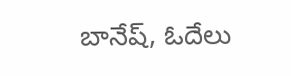బానేష్, ఓదేలు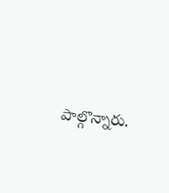పాల్గొన్నారు.